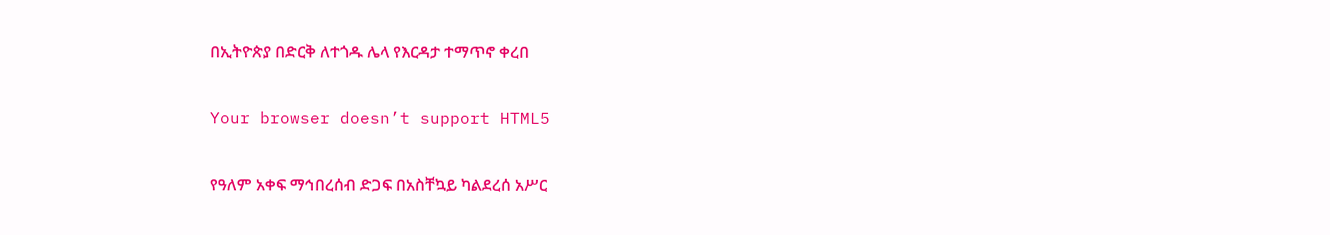በኢትዮጵያ በድርቅ ለተጎዱ ሌላ የእርዳታ ተማጥኖ ቀረበ

Your browser doesn’t support HTML5

የዓለም አቀፍ ማኅበረሰብ ድጋፍ በአስቸኳይ ካልደረሰ አሥር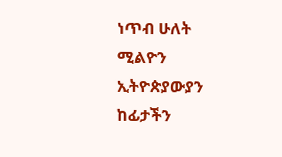ነጥብ ሁለት ሚልዮን ኢትዮጵያውያን ከፊታችን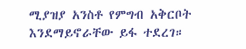ሚያዝያ አንስቶ የምግብ አቅርቦት እንደማይኖራቸው ይፋ ተደረገ።